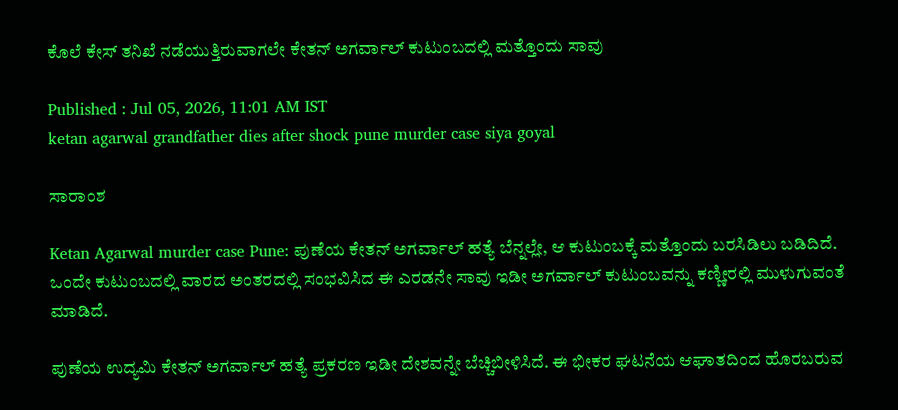ಕೊಲೆ ಕೇಸ್ ತನಿಖೆ ನಡೆಯುತ್ತಿರುವಾಗಲೇ ಕೇತನ್ ಅಗರ್ವಾಲ್ ಕುಟುಂಬದಲ್ಲಿ ಮತ್ತೊಂದು ಸಾವು

Published : Jul 05, 2026, 11:01 AM IST
ketan agarwal grandfather dies after shock pune murder case siya goyal

ಸಾರಾಂಶ

Ketan Agarwal murder case Pune: ಪುಣೆಯ ಕೇತನ್ ಅಗರ್ವಾಲ್ ಹತ್ಯೆ ಬೆನ್ನಲ್ಲೇ, ಆ ಕುಟುಂಬಕ್ಕೆ ಮತ್ತೊಂದು ಬರಸಿಡಿಲು ಬಡಿದಿದೆ. ಒಂದೇ ಕುಟುಂಬದಲ್ಲಿ ವಾರದ ಅಂತರದಲ್ಲಿ ಸಂಭವಿಸಿದ ಈ ಎರಡನೇ ಸಾವು ಇಡೀ ಅಗರ್ವಾಲ್ ಕುಟುಂಬವನ್ನು ಕಣ್ಣೀರಲ್ಲಿ ಮುಳುಗುವಂತೆ ಮಾಡಿದೆ.

ಪುಣೆಯ ಉದ್ಯಮಿ ಕೇತನ್ ಅಗರ್ವಾಲ್ ಹತ್ಯೆ ಪ್ರಕರಣ ಇಡೀ ದೇಶವನ್ನೇ ಬೆಚ್ಚಿಬೀಳಿಸಿದೆ. ಈ ಭೀಕರ ಘಟನೆಯ ಆಘಾತದಿಂದ ಹೊರಬರುವ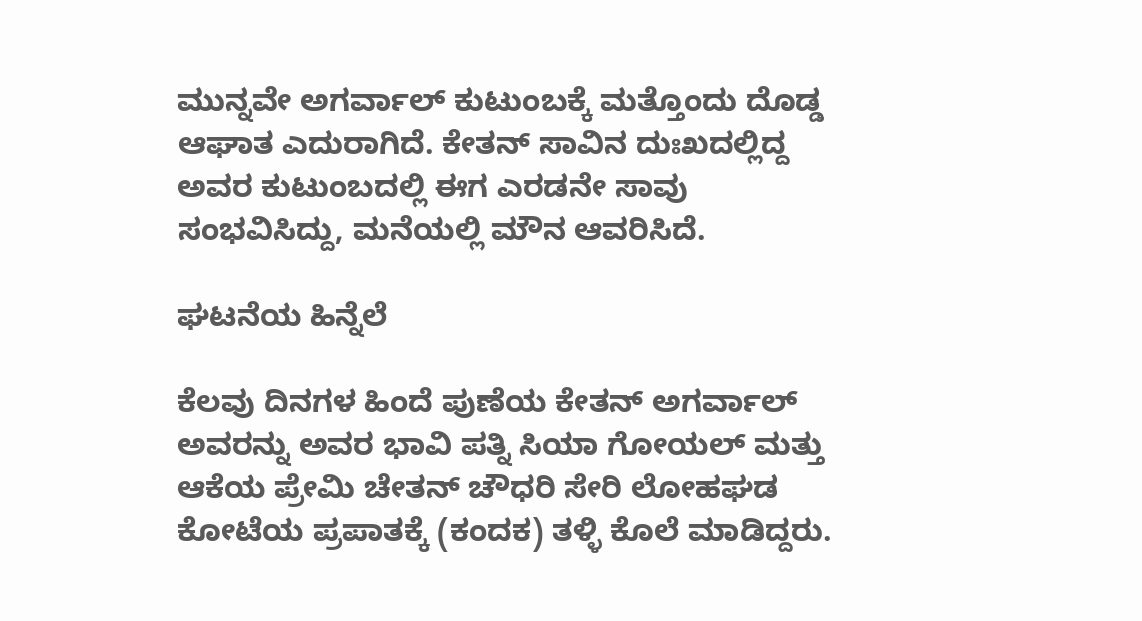ಮುನ್ನವೇ ಅಗರ್ವಾಲ್ ಕುಟುಂಬಕ್ಕೆ ಮತ್ತೊಂದು ದೊಡ್ಡ ಆಘಾತ ಎದುರಾಗಿದೆ. ಕೇತನ್ ಸಾವಿನ ದುಃಖದಲ್ಲಿದ್ದ ಅವರ ಕುಟುಂಬದಲ್ಲಿ ಈಗ ಎರಡನೇ ಸಾವು ಸಂಭವಿಸಿದ್ದು, ಮನೆಯಲ್ಲಿ ಮೌನ ಆವರಿಸಿದೆ.

ಘಟನೆಯ ಹಿನ್ನೆಲೆ

ಕೆಲವು ದಿನಗಳ ಹಿಂದೆ ಪುಣೆಯ ಕೇತನ್ ಅಗರ್ವಾಲ್ ಅವರನ್ನು ಅವರ ಭಾವಿ ಪತ್ನಿ ಸಿಯಾ ಗೋಯಲ್ ಮತ್ತು ಆಕೆಯ ಪ್ರೇಮಿ ಚೇತನ್ ಚೌಧರಿ ಸೇರಿ ಲೋಹಘಡ ಕೋಟೆಯ ಪ್ರಪಾತಕ್ಕೆ (ಕಂದಕ) ತಳ್ಳಿ ಕೊಲೆ ಮಾಡಿದ್ದರು.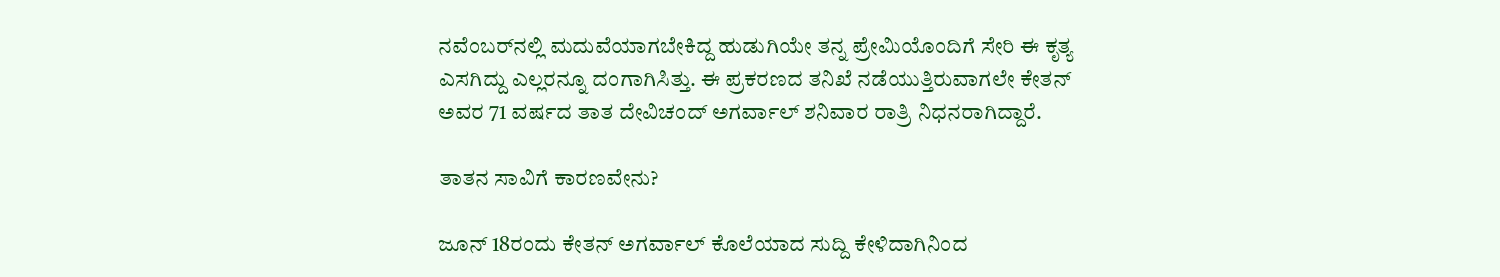ನವೆಂಬರ್‌ನಲ್ಲಿ ಮದುವೆಯಾಗಬೇಕಿದ್ದ ಹುಡುಗಿಯೇ ತನ್ನ ಪ್ರೇಮಿಯೊಂದಿಗೆ ಸೇರಿ ಈ ಕೃತ್ಯ ಎಸಗಿದ್ದು ಎಲ್ಲರನ್ನೂ ದಂಗಾಗಿಸಿತ್ತು. ಈ ಪ್ರಕರಣದ ತನಿಖೆ ನಡೆಯುತ್ತಿರುವಾಗಲೇ ಕೇತನ್ ಅವರ 71 ವರ್ಷದ ತಾತ ದೇವಿಚಂದ್ ಅಗರ್ವಾಲ್ ಶನಿವಾರ ರಾತ್ರಿ ನಿಧನರಾಗಿದ್ದಾರೆ.

ತಾತನ ಸಾವಿಗೆ ಕಾರಣವೇನು?

ಜೂನ್ 18ರಂದು ಕೇತನ್ ಅಗರ್ವಾಲ್ ಕೊಲೆಯಾದ ಸುದ್ದಿ ಕೇಳಿದಾಗಿನಿಂದ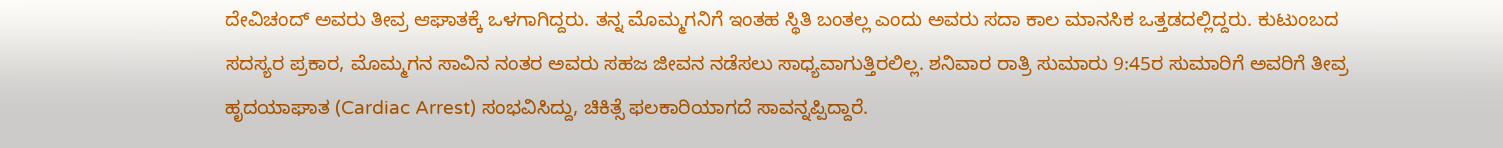ದೇವಿಚಂದ್ ಅವರು ತೀವ್ರ ಆಘಾತಕ್ಕೆ ಒಳಗಾಗಿದ್ದರು. ತನ್ನ ಮೊಮ್ಮಗನಿಗೆ ಇಂತಹ ಸ್ಥಿತಿ ಬಂತಲ್ಲ ಎಂದು ಅವರು ಸದಾ ಕಾಲ ಮಾನಸಿಕ ಒತ್ತಡದಲ್ಲಿದ್ದರು. ಕುಟುಂಬದ ಸದಸ್ಯರ ಪ್ರಕಾರ, ಮೊಮ್ಮಗನ ಸಾವಿನ ನಂತರ ಅವರು ಸಹಜ ಜೀವನ ನಡೆಸಲು ಸಾಧ್ಯವಾಗುತ್ತಿರಲಿಲ್ಲ. ಶನಿವಾರ ರಾತ್ರಿ ಸುಮಾರು 9:45ರ ಸುಮಾರಿಗೆ ಅವರಿಗೆ ತೀವ್ರ ಹೃದಯಾಘಾತ (Cardiac Arrest) ಸಂಭವಿಸಿದ್ದು, ಚಿಕಿತ್ಸೆ ಫಲಕಾರಿಯಾಗದೆ ಸಾವನ್ನಪ್ಪಿದ್ದಾರೆ.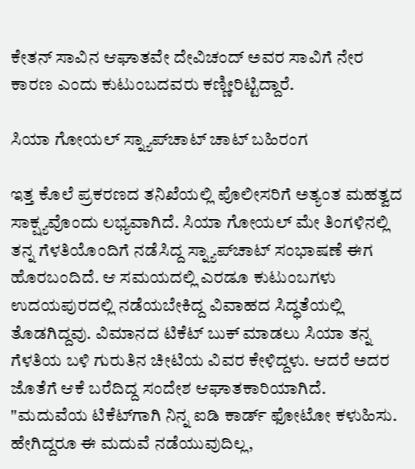ಕೇತನ್ ಸಾವಿನ ಆಘಾತವೇ ದೇವಿಚಂದ್ ಅವರ ಸಾವಿಗೆ ನೇರ ಕಾರಣ ಎಂದು ಕುಟುಂಬದವರು ಕಣ್ಣೀರಿಟ್ಟಿದ್ದಾರೆ.

ಸಿಯಾ ಗೋಯಲ್ ಸ್ನ್ಯಾಪ್‌ಚಾಟ್ ಚಾಟ್ ಬಹಿರಂಗ

ಇತ್ತ ಕೊಲೆ ಪ್ರಕರಣದ ತನಿಖೆಯಲ್ಲಿ ಪೊಲೀಸರಿಗೆ ಅತ್ಯಂತ ಮಹತ್ವದ ಸಾಕ್ಷ್ಯವೊಂದು ಲಭ್ಯವಾಗಿದೆ. ಸಿಯಾ ಗೋಯಲ್ ಮೇ ತಿಂಗಳಿನಲ್ಲಿ ತನ್ನ ಗೆಳತಿಯೊಂದಿಗೆ ನಡೆಸಿದ್ದ ಸ್ನ್ಯಾಪ್‌ಚಾಟ್ ಸಂಭಾಷಣೆ ಈಗ ಹೊರಬಂದಿದೆ. ಆ ಸಮಯದಲ್ಲಿ ಎರಡೂ ಕುಟುಂಬಗಳು ಉದಯಪುರದಲ್ಲಿ ನಡೆಯಬೇಕಿದ್ದ ವಿವಾಹದ ಸಿದ್ಧತೆಯಲ್ಲಿ ತೊಡಗಿದ್ದವು. ವಿಮಾನದ ಟಿಕೆಟ್ ಬುಕ್ ಮಾಡಲು ಸಿಯಾ ತನ್ನ ಗೆಳತಿಯ ಬಳಿ ಗುರುತಿನ ಚೀಟಿಯ ವಿವರ ಕೇಳಿದ್ದಳು. ಆದರೆ ಅದರ ಜೊತೆಗೆ ಆಕೆ ಬರೆದಿದ್ದ ಸಂದೇಶ ಆಘಾತಕಾರಿಯಾಗಿದೆ. "ಮದುವೆಯ ಟಿಕೆಟ್‌ಗಾಗಿ ನಿನ್ನ ಐಡಿ ಕಾರ್ಡ್ ಫೋಟೋ ಕಳುಹಿಸು. ಹೇಗಿದ್ದರೂ ಈ ಮದುವೆ ನಡೆಯುವುದಿಲ್ಲ,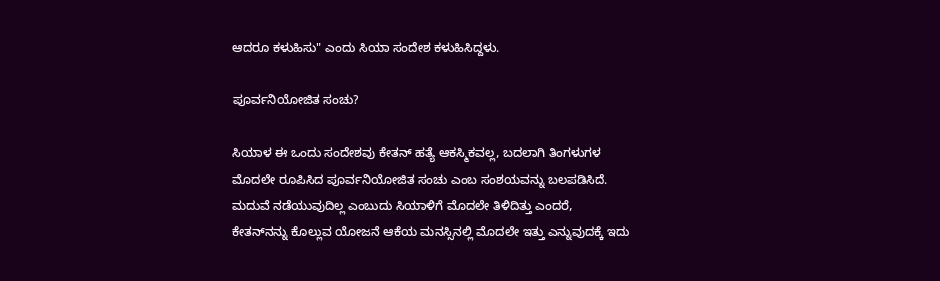ಆದರೂ ಕಳುಹಿಸು" ಎಂದು ಸಿಯಾ ಸಂದೇಶ ಕಳುಹಿಸಿದ್ದಳು.

ಪೂರ್ವನಿಯೋಜಿತ ಸಂಚು?

ಸಿಯಾಳ ಈ ಒಂದು ಸಂದೇಶವು ಕೇತನ್ ಹತ್ಯೆ ಆಕಸ್ಮಿಕವಲ್ಲ, ಬದಲಾಗಿ ತಿಂಗಳುಗಳ ಮೊದಲೇ ರೂಪಿಸಿದ ಪೂರ್ವನಿಯೋಜಿತ ಸಂಚು ಎಂಬ ಸಂಶಯವನ್ನು ಬಲಪಡಿಸಿದೆ. ಮದುವೆ ನಡೆಯುವುದಿಲ್ಲ ಎಂಬುದು ಸಿಯಾಳಿಗೆ ಮೊದಲೇ ತಿಳಿದಿತ್ತು ಎಂದರೆ, ಕೇತನ್‌ನನ್ನು ಕೊಲ್ಲುವ ಯೋಜನೆ ಆಕೆಯ ಮನಸ್ಸಿನಲ್ಲಿ ಮೊದಲೇ ಇತ್ತು ಎನ್ನುವುದಕ್ಕೆ ಇದು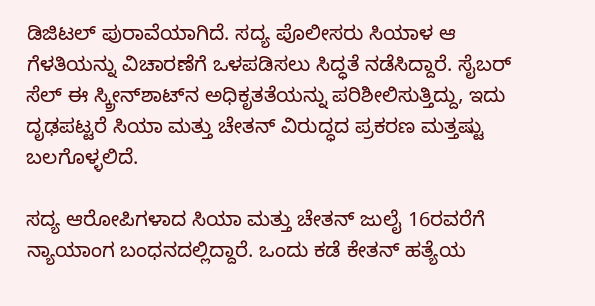ಡಿಜಿಟಲ್ ಪುರಾವೆಯಾಗಿದೆ. ಸದ್ಯ ಪೊಲೀಸರು ಸಿಯಾಳ ಆ ಗೆಳತಿಯನ್ನು ವಿಚಾರಣೆಗೆ ಒಳಪಡಿಸಲು ಸಿದ್ಧತೆ ನಡೆಸಿದ್ದಾರೆ. ಸೈಬರ್ ಸೆಲ್ ಈ ಸ್ಕ್ರೀನ್‌ಶಾಟ್‌ನ ಅಧಿಕೃತತೆಯನ್ನು ಪರಿಶೀಲಿಸುತ್ತಿದ್ದು, ಇದು ದೃಢಪಟ್ಟರೆ ಸಿಯಾ ಮತ್ತು ಚೇತನ್ ವಿರುದ್ಧದ ಪ್ರಕರಣ ಮತ್ತಷ್ಟು ಬಲಗೊಳ್ಳಲಿದೆ.

ಸದ್ಯ ಆರೋಪಿಗಳಾದ ಸಿಯಾ ಮತ್ತು ಚೇತನ್ ಜುಲೈ 16ರವರೆಗೆ ನ್ಯಾಯಾಂಗ ಬಂಧನದಲ್ಲಿದ್ದಾರೆ. ಒಂದು ಕಡೆ ಕೇತನ್ ಹತ್ಯೆಯ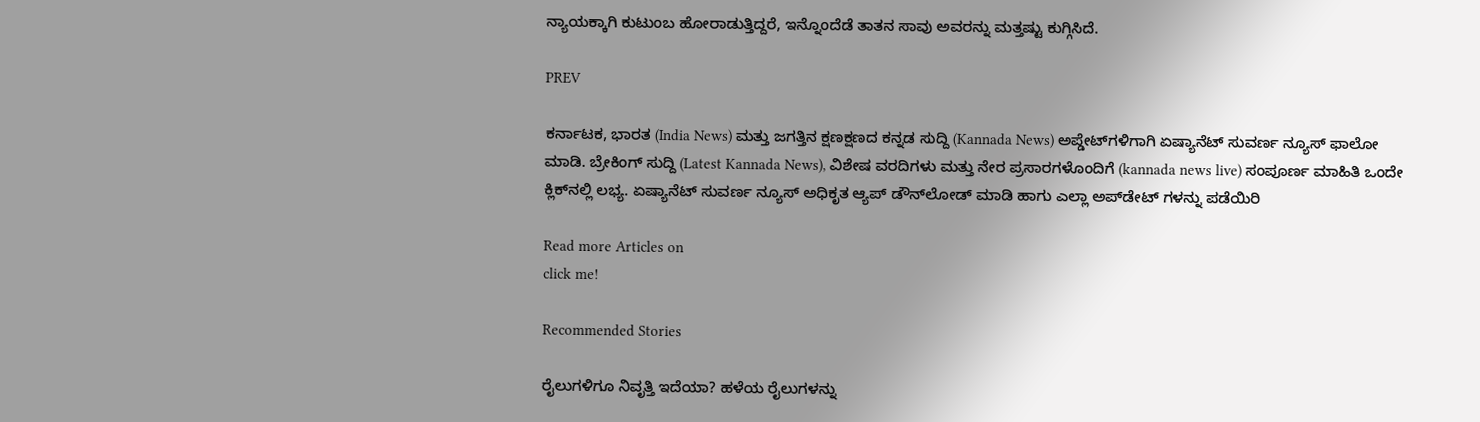ನ್ಯಾಯಕ್ಕಾಗಿ ಕುಟುಂಬ ಹೋರಾಡುತ್ತಿದ್ದರೆ, ಇನ್ನೊಂದೆಡೆ ತಾತನ ಸಾವು ಅವರನ್ನು ಮತ್ತಷ್ಟು ಕುಗ್ಗಿಸಿದೆ.

PREV

ಕರ್ನಾಟಕ, ಭಾರತ (India News) ಮತ್ತು ಜಗತ್ತಿನ ಕ್ಷಣಕ್ಷಣದ ಕನ್ನಡ ಸುದ್ದಿ (Kannada News) ಅಪ್ಡೇಟ್‌ಗಳಿಗಾಗಿ ಏಷ್ಯಾನೆಟ್ ಸುವರ್ಣ ನ್ಯೂಸ್‌ ಫಾಲೋ ಮಾಡಿ. ಬ್ರೇಕಿಂಗ್ ಸುದ್ದಿ (Latest Kannada News), ವಿಶೇಷ ವರದಿಗಳು ಮತ್ತು ನೇರ ಪ್ರಸಾರಗಳೊಂದಿಗೆ (kannada news live) ಸಂಪೂರ್ಣ ಮಾಹಿತಿ ಒಂದೇ ಕ್ಲಿಕ್‌ನಲ್ಲಿ ಲಭ್ಯ. ಏಷ್ಯಾನೆಟ್ ಸುವರ್ಣ ನ್ಯೂಸ್ ಅಧಿಕೃತ ಆ್ಯಪ್ ಡೌನ್‌ಲೋಡ್ ಮಾಡಿ ಹಾಗು ಎಲ್ಲಾ ಅಪ್‌ಡೇಟ್ ಗಳನ್ನು ಪಡೆಯಿರಿ

Read more Articles on
click me!

Recommended Stories

ರೈಲುಗಳಿಗೂ ನಿವೃತ್ತಿ ಇದೆಯಾ? ಹಳೆಯ ರೈಲುಗಳನ್ನು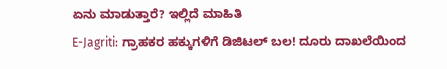ಏನು ಮಾಡುತ್ತಾರೆ? ಇಲ್ಲಿದೆ ಮಾಹಿತಿ
E-Jagriti: ಗ್ರಾಹಕರ ಹಕ್ಕುಗಳಿಗೆ ಡಿಜಿಟಲ್ ಬಲ! ದೂರು ದಾಖಲೆಯಿಂದ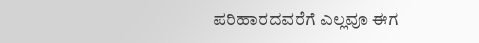ಪರಿಹಾರದವರೆಗೆ ಎಲ್ಲವೂ ಈಗ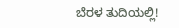ಬೆರಳ ತುದಿಯಲ್ಲಿ!